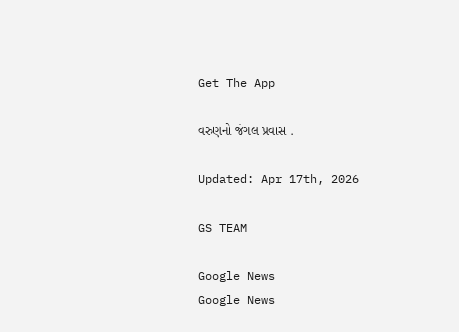Get The App

વરુણનો જંગલ પ્રવાસ .

Updated: Apr 17th, 2026

GS TEAM

Google News
Google News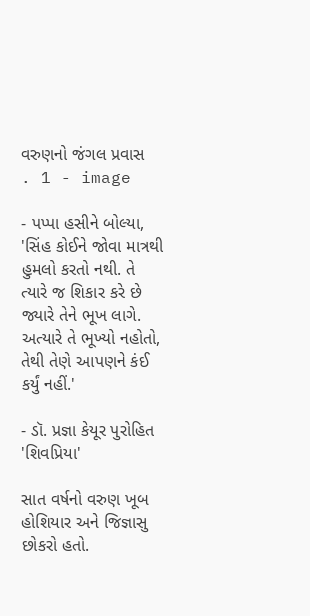વરુણનો જંગલ પ્રવાસ                                         . 1 - image

- પપ્પા હસીને બોલ્યા, 'સિંહ કોઈને જોવા માત્રથી હુમલો કરતો નથી. તે ત્યારે જ શિકાર કરે છે જ્યારે તેને ભૂખ લાગે. અત્યારે તે ભૂખ્યો નહોતો, તેથી તેણે આપણને કંઈ કર્યું નહીં.'

- ડૉ. પ્રજ્ઞા કેયૂર પુરોહિત  'શિવપ્રિયા'

સાત વર્ષનો વરુણ ખૂબ હોશિયાર અને જિજ્ઞાસુ છોકરો હતો.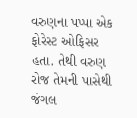વરુણના પપ્પા એક ફોરેસ્ટ ઓફિસર હતા. તેથી વરુણ રોજ તેમની પાસેથી જંગલ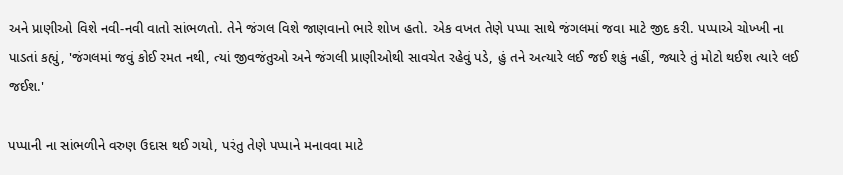અને પ્રાણીઓ વિશે નવી-નવી વાતો સાંભળતો. તેને જંગલ વિશે જાણવાનો ભારે શોખ હતો. એક વખત તેણે પપ્પા સાથે જંગલમાં જવા માટે જીદ કરી. પપ્પાએ ચોખ્ખી ના પાડતાં કહ્યું, 'જંગલમાં જવું કોઈ રમત નથી, ત્યાં જીવજંતુઓ અને જંગલી પ્રાણીઓથી સાવચેત રહેવું પડે, હું તને અત્યારે લઈ જઈ શકું નહીં, જ્યારે તું મોટો થઈશ ત્યારે લઈ જઈશ.'

પપ્પાની ના સાંભળીને વરુણ ઉદાસ થઈ ગયો, પરંતુ તેણે પપ્પાને મનાવવા માટે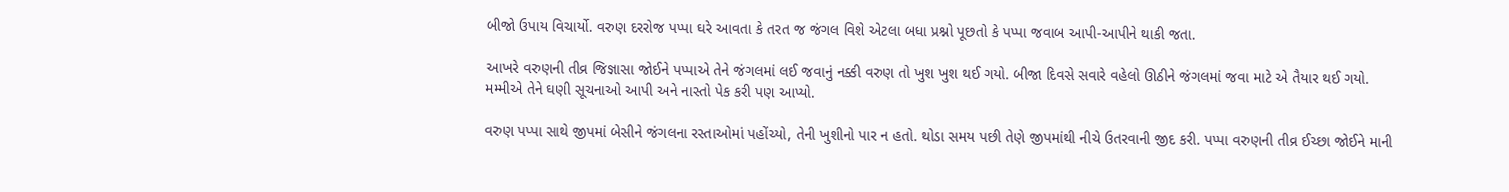બીજો ઉપાય વિચાર્યો. વરુણ દરરોજ પપ્પા ઘરે આવતા કે તરત જ જંગલ વિશે એટલા બધા પ્રશ્નો પૂછતો કે પપ્પા જવાબ આપી-આપીને થાકી જતા.

આખરે વરુણની તીવ્ર જિજ્ઞાસા જોઈને પપ્પાએ તેને જંગલમાં લઈ જવાનું નક્કી વરુણ તો ખુશ ખુશ થઈ ગયો. બીજા દિવસે સવારે વહેલો ઊઠીને જંગલમાં જવા માટે એ તૈયાર થઈ ગયો. મમ્મીએ તેને ઘણી સૂચનાઓ આપી અને નાસ્તો પેક કરી પણ આપ્યો.

વરુણ પપ્પા સાથે જીપમાં બેસીને જંગલના રસ્તાઓમાં પહોંચ્યો, તેની ખુશીનો પાર ન હતો. થોડા સમય પછી તેણે જીપમાંથી નીચે ઉતરવાની જીદ કરી. પપ્પા વરુણની તીવ્ર ઈચ્છા જોઈને માની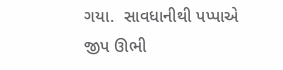ગયા.  સાવધાનીથી પપ્પાએ જીપ ઊભી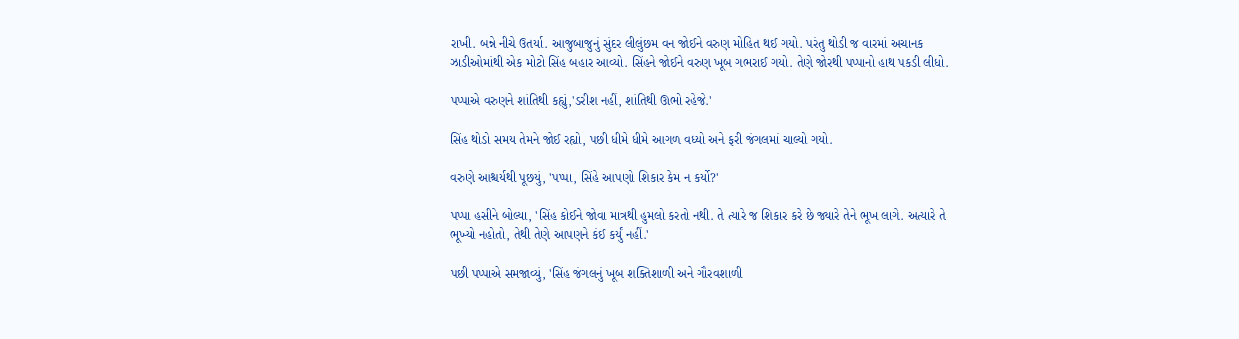રાખી. બન્ને નીચે ઉતર્યા. આજુબાજુનું સુંદર લીલુંછમ વન જોઈને વરુણ મોહિત થઈ ગયો. પરંતુ થોડી જ વારમાં અચાનક ઝાડીઓમાંથી એક મોટો સિંહ બહાર આવ્યો. સિંહને જોઈને વરુણ ખૂબ ગભરાઈ ગયો. તેણે જોરથી પપ્પાનો હાથ પકડી લીધો.

પપ્પાએ વરુણને શાંતિથી કહ્યું,'ડરીશ નહીં, શાંતિથી ઊભો રહેજે.'

સિંહ થોડો સમય તેમને જોઈ રહ્યો, પછી ધીમે ધીમે આગળ વધ્યો અને ફરી જંગલમાં ચાલ્યો ગયો.

વરુણે આશ્ચર્યથી પૂછયું, 'પપ્પા, સિંહે આપણો શિકાર કેમ ન કર્યો?'

પપ્પા હસીને બોલ્યા, 'સિંહ કોઈને જોવા માત્રથી હુમલો કરતો નથી. તે ત્યારે જ શિકાર કરે છે જ્યારે તેને ભૂખ લાગે. અત્યારે તે ભૂખ્યો નહોતો, તેથી તેણે આપણને કંઈ કર્યું નહીં.'

પછી પપ્પાએ સમજાવ્યું, 'સિંહ જંગલનું ખૂબ શક્તિશાળી અને ગૌરવશાળી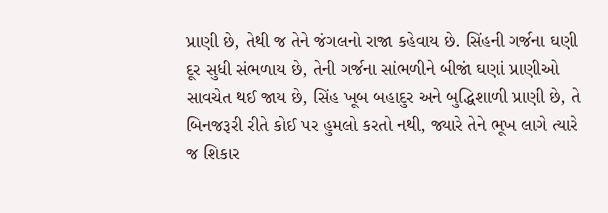પ્રાણી છે, તેથી જ તેને જંગલનો રાજા કહેવાય છે. સિંહની ગર્જના ઘણી દૂર સુધી સંભળાય છે, તેની ગર્જના સાંભળીને બીજાં ઘણાં પ્રાણીઓ સાવચેત થઈ જાય છે, સિંહ ખૂબ બહાદુર અને બુદ્ધિશાળી પ્રાણી છે, તે બિનજરૂરી રીતે કોઈ પર હુમલો કરતો નથી, જ્યારે તેને ભૂખ લાગે ત્યારે જ શિકાર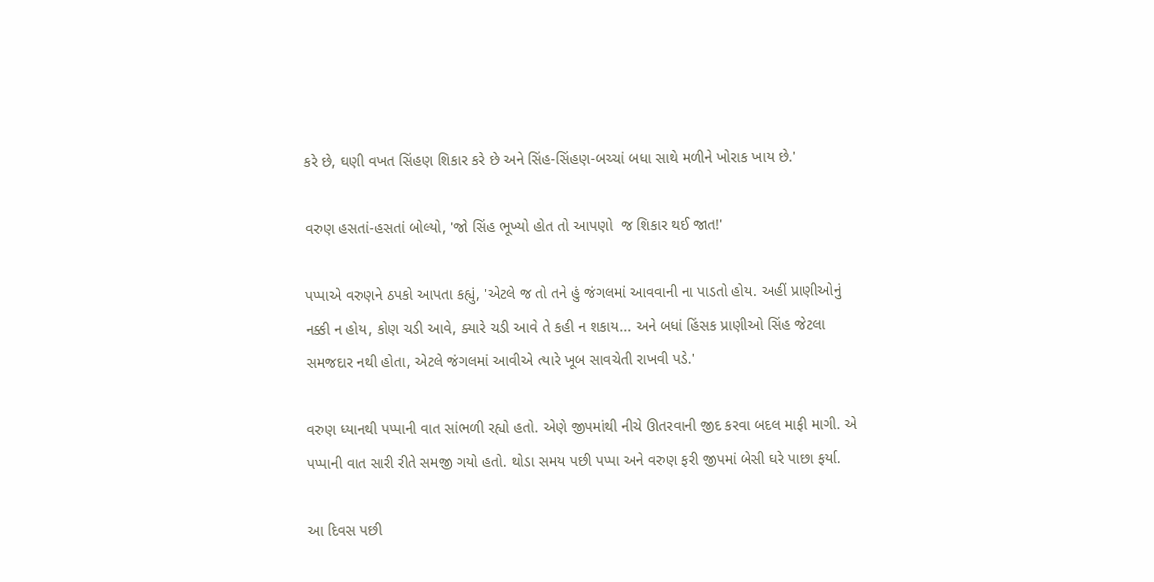કરે છે, ઘણી વખત સિંહણ શિકાર કરે છે અને સિંહ-સિંહણ-બચ્ચાં બધા સાથે મળીને ખોરાક ખાય છે.'

વરુણ હસતાં-હસતાં બોલ્યો, 'જો સિંહ ભૂખ્યો હોત તો આપણો  જ શિકાર થઈ જાત!'

પપ્પાએ વરુણને ઠપકો આપતા કહ્યું, 'એટલે જ તો તને હું જંગલમાં આવવાની ના પાડતો હોય. અહીં પ્રાણીઓનું નક્કી ન હોય, કોણ ચડી આવે, ક્યારે ચડી આવે તે કહી ન શકાય... અને બધાં હિંસક પ્રાણીઓ સિંહ જેટલા સમજદાર નથી હોતા, એટલે જંગલમાં આવીએ ત્યારે ખૂબ સાવચેતી રાખવી પડે.'

વરુણ ધ્યાનથી પપ્પાની વાત સાંભળી રહ્યો હતો. એણે જીપમાંથી નીચે ઊતરવાની જીદ કરવા બદલ માફી માગી. એ પપ્પાની વાત સારી રીતે સમજી ગયો હતો. થોડા સમય પછી પપ્પા અને વરુણ ફરી જીપમાં બેસી ઘરે પાછા ફર્યા.

આ દિવસ પછી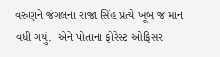વરુણને જંગલના રાજા સિંહ પ્રત્યે ખૂબ જ માન વધી ગયું.  એને પોતાના ફોરેસ્ટ ઓફિસર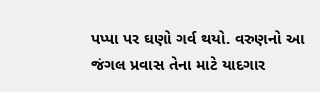પપ્પા પર ઘણો ગર્વ થયો. વરુણનો આ જંગલ પ્રવાસ તેના માટે યાદગાર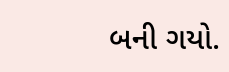બની ગયો.